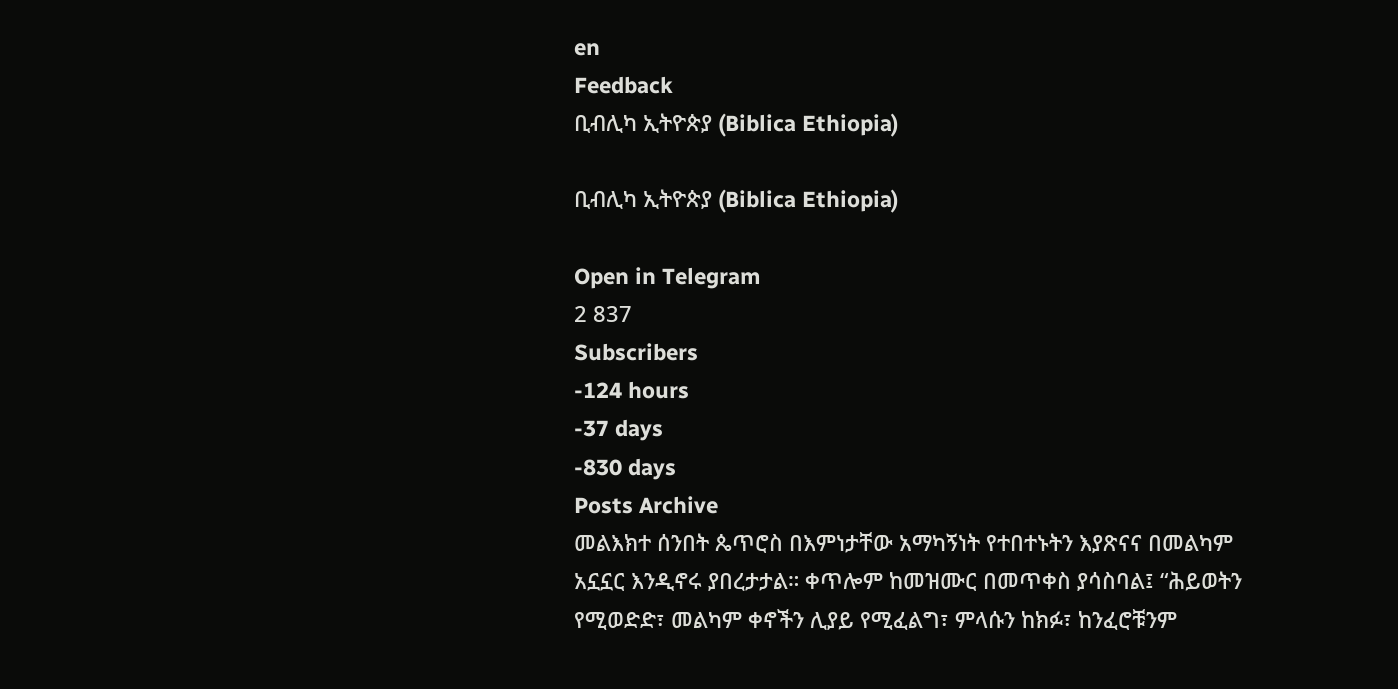en
Feedback
ቢብሊካ ኢትዮጵያ (Biblica Ethiopia)

ቢብሊካ ኢትዮጵያ (Biblica Ethiopia)

Open in Telegram
2 837
Subscribers
-124 hours
-37 days
-830 days
Posts Archive
መልእክተ ሰንበት ጴጥሮስ በእምነታቸው አማካኝነት የተበተኑትን እያጽናና በመልካም አኗኗር እንዲኖሩ ያበረታታል። ቀጥሎም ከመዝሙር በመጥቀስ ያሳስባል፤ “ሕይወትን የሚወድድ፣ መልካም ቀኖችን ሊያይ የሚፈልግ፣ ምላሱን ከክፉ፣ ከንፈሮቹንም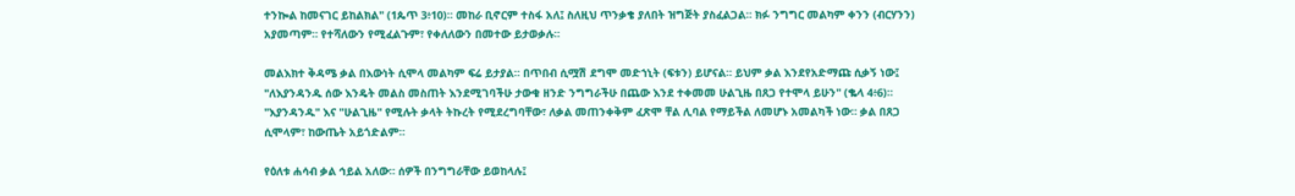ተንኰል ከመናገር ይከልክል" (1ጴጥ 3፥10)። መከራ ቢኖርም ተስፋ አለ፤ ስለዚህ ጥንቃቄ ያለበት ዝግጅት ያስፈልጋል። ክፉ ንግግር መልካም ቀንን (ብርሃንን) አያመጣም። የተሻለውን የሚፈልጉም፣ የቀለለውን በመተው ይታወቃሉ።

መልእክተ ቅዳሜ ቃል በእውነት ሲሞላ መልካም ፍሬ ይታያል። በጥበብ ሲሟሽ ደግሞ መድኀኒት (ፍቱን) ይሆናል። ይህም ቃል እንደየአድማጩ ሲቃኝ ነው፤ "ለእያንዳንዱ ሰው እንዴት መልስ መስጠት እንደሚገባችሁ ታውቁ ዘንድ ንግግራችሁ በጨው እንደ ተቀመመ ሁልጊዜ በጸጋ የተሞላ ይሁን" (ቈላ 4፥6)። "እያንዳንዱ" እና "ሁልጊዜ" የሚሉት ቃላት ትኩረት የሚደረግባቸው፣ ለቃል መጠንቀቅም ፈጽሞ ቸል ሊባል የማይችል ለመሆኑ አመልካች ነው። ቃል በጸጋ ሲሞላም፣ ከውጤት አይጎድልም።

የዕለቱ ሐሳብ ቃል ኅይል አለው። ሰዎች በንግግራቸው ይወከላሉ፤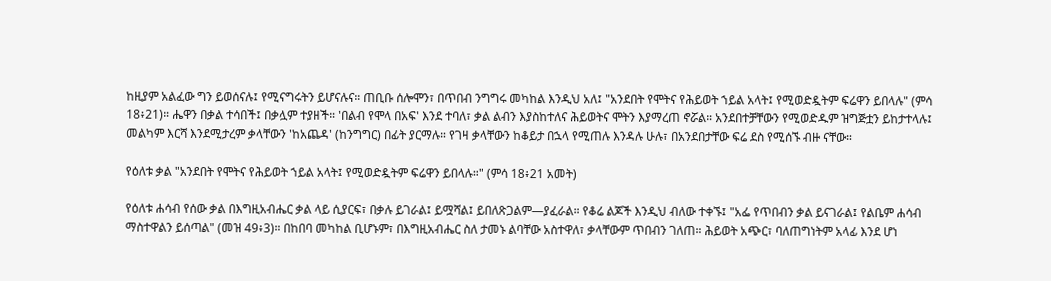ከዚያም አልፈው ግን ይወሰናሉ፤ የሚናግሩትን ይሆናሉና። ጠቢቡ ሰሎሞን፣ በጥበብ ንግግሩ መካከል እንዲህ አለ፤ "አንደበት የሞትና የሕይወት ኀይል አላት፤ የሚወድዷትም ፍሬዋን ይበላሉ" (ምሳ 18፥21)። ሔዋን በቃል ተሳበች፤ በቃሏም ተያዘች። 'በልብ የሞላ በአፍ' እንደ ተባለ፣ ቃል ልብን እያስከተለና ሕይወትና ሞትን እያማረጠ ኖሯል። አንደበተቻቸውን የሚወድዱም ዝግጅቷን ይከታተላሉ፤ መልካም እርሻ እንደሚታረም ቃላቸውን 'ከአጨዳ' (ከንግግር) በፊት ያርማሉ። የገዛ ቃላቸውን ከቆይታ በኋላ የሚጠሉ እንዳሉ ሁሉ፣ በአንደበታቸው ፍሬ ደስ የሚሰኙ ብዙ ናቸው።

የዕለቱ ቃል "አንደበት የሞትና የሕይወት ኀይል አላት፤ የሚወድዷትም ፍሬዋን ይበላሉ።" (ምሳ 18፥21 አመት)

የዕለቱ ሐሳብ የሰው ቃል በእግዚአብሔር ቃል ላይ ሲያርፍ፣ በቃሉ ይገራል፤ ይሟሻል፤ ይበለጽጋልም—ያፈራል። የቆሬ ልጆች እንዲህ ብለው ተቀኙ፤ "አፌ የጥበብን ቃል ይናገራል፤ የልቤም ሐሳብ ማስተዋልን ይሰጣል" (መዝ 49፥3)። በከበባ መካከል ቢሆኑም፣ በእግዚአብሔር ስለ ታመኑ ልባቸው አስተዋለ፣ ቃላቸውም ጥበብን ገለጠ። ሕይወት አጭር፣ ባለጠግነትም አላፊ እንደ ሆነ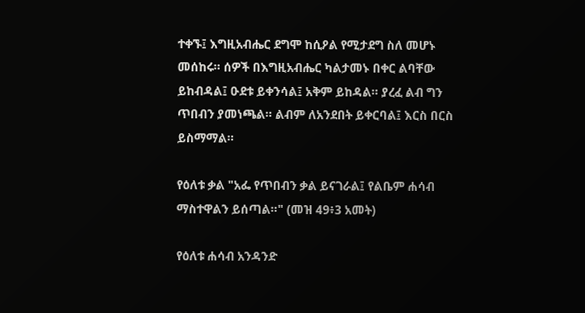ተቀኙ፤ እግዚአብሔር ደግሞ ከሲዖል የሚታደግ ስለ መሆኑ መሰከሩ። ሰዎች በእግዚአብሔር ካልታመኑ በቀር ልባቸው ይከብዳል፤ ዑደቱ ይቀንሳል፤ አቅም ይከዳል። ያረፈ ልብ ግን ጥበብን ያመነጫል። ልብም ለአንደበት ይቀርባል፤ እርስ በርስ ይስማማል።

የዕለቱ ቃል "አፌ የጥበብን ቃል ይናገራል፤ የልቤም ሐሳብ ማስተዋልን ይሰጣል።" (መዝ 49፥3 አመት)

የዕለቱ ሐሳብ አንዳንድ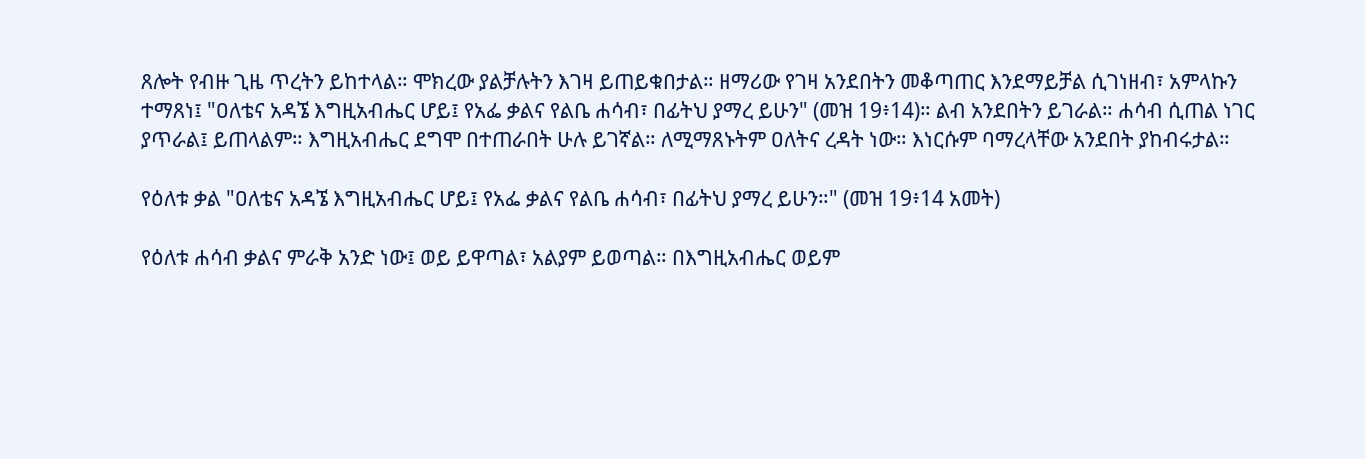ጸሎት የብዙ ጊዜ ጥረትን ይከተላል። ሞክረው ያልቻሉትን እገዛ ይጠይቁበታል። ዘማሪው የገዛ አንደበትን መቆጣጠር እንደማይቻል ሲገነዘብ፣ አምላኩን ተማጸነ፤ "ዐለቴና አዳኜ እግዚአብሔር ሆይ፤ የአፌ ቃልና የልቤ ሐሳብ፣ በፊትህ ያማረ ይሁን" (መዝ 19፥14)። ልብ አንደበትን ይገራል። ሐሳብ ሲጠል ነገር ያጥራል፤ ይጠላልም። እግዚአብሔር ደግሞ በተጠራበት ሁሉ ይገኛል። ለሚማጸኑትም ዐለትና ረዳት ነው። እነርሱም ባማረላቸው አንደበት ያከብሩታል።

የዕለቱ ቃል "ዐለቴና አዳኜ እግዚአብሔር ሆይ፤ የአፌ ቃልና የልቤ ሐሳብ፣ በፊትህ ያማረ ይሁን።" (መዝ 19፥14 አመት)

የዕለቱ ሐሳብ ቃልና ምራቅ አንድ ነው፤ ወይ ይዋጣል፣ አልያም ይወጣል። በእግዚአብሔር ወይም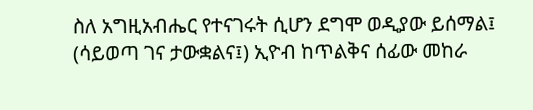ስለ አግዚአብሔር የተናገሩት ሲሆን ደግሞ ወዲያው ይሰማል፤ (ሳይወጣ ገና ታውቋልና፤) ኢዮብ ከጥልቅና ሰፊው መከራ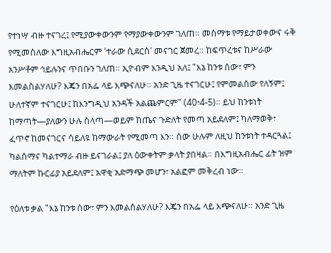የተነሣ ብዙ ተናገረ፤ የሚያውቀውንም የማያውቀውንም ገለጠ። መስማቱ የማይታወቀውና ሩቅ የሚመስለው እግዚአብሔርም 'ተራው ሲደርስ' መናገር ጀመረ። ከፍጥረቱና ከሥራው አንሥቶም ኅይሉንና ጥበቡን ገለጠ። ኢዮብም እንዲህ አለ፤ "እኔ ከንቱ ሰው፣ ምን እመልስልሃለሁ? እጄን በአፌ ላይ እጭናለሁ። አንድ ጊዜ ተናገርሁ፤ የምመልሰው የለኝም፤ ሁለተኛም ተናገርሁ፤ ከእንግዲህ አንዳች አልጨምርም" (40፥4-5)። ይህ ከንቱነት ከማጣት—ያለውን ሁሉ ስላጣ—ወይም ከጤና ጉድለት የመጣ አይደለም፤ ካለማወቅ፣ ፈጥኖ ከመናገርና ሳይለዩ ከማውራት የሚመጣ እን። ሰው ሁሉም ለዚህ ከንቱነት ተዳርጓል፤ ካልሰማና ካልተማራ ብዙ ይናገራል፤ ያለ ዕውቀትም ቃላት ያበዛል። በእግዚአብሔር ፊት ዝም ማለትም ኩርፊያ አይደለም፤ አዋቂ አድማጭ መሆን፣ አልፎም መቅረብ ነው።

የዕለቱ ቃል "እኔ ከንቱ ሰው፣ ምን እመልስልሃለሁ? እጄን በአፌ ላይ እጭናለሁ። አንድ ጊዜ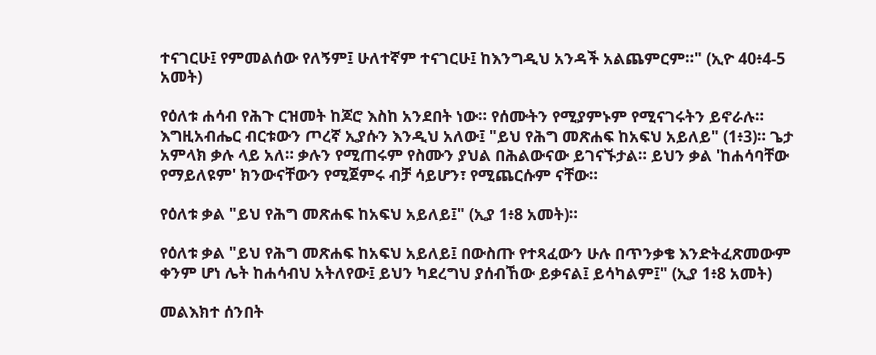ተናገርሁ፤ የምመልሰው የለኝም፤ ሁለተኛም ተናገርሁ፤ ከእንግዲህ አንዳች አልጨምርም።" (ኢዮ 40፥4-5 አመት)

የዕለቱ ሐሳብ የሕጉ ርዝመት ከጆሮ እስከ አንደበት ነው። የሰሙትን የሚያምኑም የሚናገሩትን ይኖራሉ። እግዚአብሔር ብርቱውን ጦረኛ ኢያሱን እንዲህ አለው፤ "ይህ የሕግ መጽሐፍ ከአፍህ አይለይ" (1፥3)። ጌታ አምላክ ቃሉ ላይ አለ። ቃሉን የሚጠሩም የስሙን ያህል በሕልውናው ይገናኙታል። ይህን ቃል 'ከሐሳባቸው የማይለዩም' ክንውናቸውን የሚጀምሩ ብቻ ሳይሆን፣ የሚጨርሱም ናቸው።

የዕለቱ ቃል "ይህ የሕግ መጽሐፍ ከአፍህ አይለይ፤" (ኢያ 1፥8 አመት)።

የዕለቱ ቃል "ይህ የሕግ መጽሐፍ ከአፍህ አይለይ፤ በውስጡ የተጻፈውን ሁሉ በጥንቃቄ እንድትፈጽመውም ቀንም ሆነ ሌት ከሐሳብህ አትለየው፤ ይህን ካደረግህ ያሰብኸው ይቃናል፤ ይሳካልም፤" (ኢያ 1፥8 አመት)

መልእክተ ሰንበት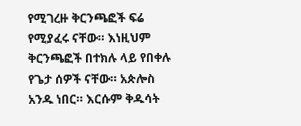የሚገረዙ ቅርንጫፎች ፍሬ የሚያፈሩ ናቸው። እነዚህም ቅርንጫፎች በተክሉ ላይ የበቀሉ የጌታ ሰዎች ናቸው። አጵሎስ አንዱ ነበር። እርሱም ቅዱሳት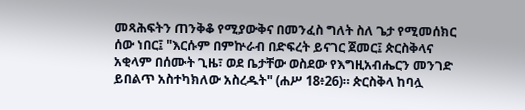መጻሕፍትን ጠንቅቆ የሚያውቅና በመንፈስ ግለት ስለ ጌታ የሚመሰክር ሰው ነበር፤ "እርሱም በምኵራብ በድፍረት ይናገር ጀመር፤ ጵርስቅላና አቂላም በሰሙት ጊዜ፣ ወደ ቤታቸው ወስደው የእግዚአብሔርን መንገድ ይበልጥ አስተካክለው አስረዱት" (ሐሥ 18፥26)። ጵርስቅላ ከባሏ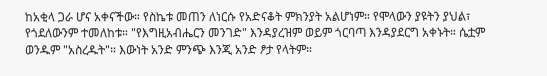ከአቂላ ጋራ ሆና አቀናችው። የስኬቱ መጠን ለነርሱ የአድናቆት ምክንያት አልሆነም። የሞላውን ያዩትን ያህል፣ የጎደለውንም ተመለከቱ። "የእግዚአብሔርን መንገድ" እንዳያረዝም ወይም ጎርባጣ እንዳያደርግ አቀኑት። ሴቷም ወንዱም "አስረዱት"። እውነት አንድ ምንጭ እንጂ አንድ ፆታ የላትም።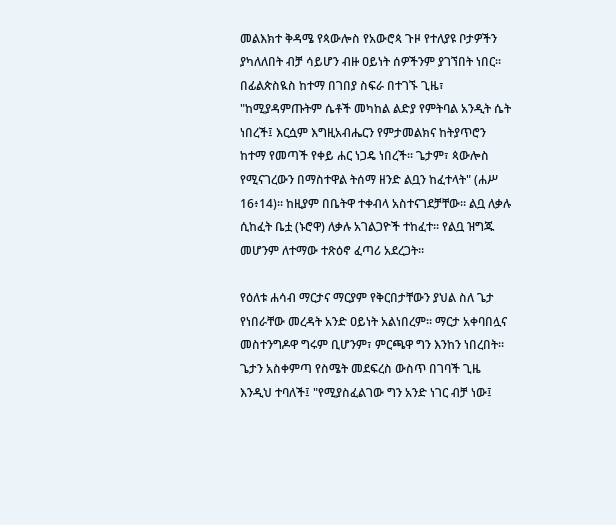መልእክተ ቅዳሜ የጳውሎስ የአውሮጳ ጉዞ የተለያዩ ቦታዎችን ያካለለበት ብቻ ሳይሆን ብዙ ዐይነት ሰዎችንም ያገኘበት ነበር። በፊልጵስዪስ ከተማ በገበያ ስፍራ በተገኙ ጊዜ፣ "ከሚያዳምጡትም ሴቶች መካከል ልድያ የምትባል አንዲት ሴት ነበረች፤ እርሷም እግዚአብሔርን የምታመልክና ከትያጥሮን ከተማ የመጣች የቀይ ሐር ነጋዴ ነበረች። ጌታም፣ ጳውሎስ የሚናገረውን በማስተዋል ትሰማ ዘንድ ልቧን ከፈተላት" (ሐሥ 16፥14)። ከዚያም በቤትዋ ተቀብላ አስተናገደቻቸው። ልቧ ለቃሉ ሲከፈት ቤቷ (ኑሮዋ) ለቃሉ አገልጋዮች ተከፈተ። የልቧ ዝግጁ መሆንም ለተማው ተጽዕኖ ፈጣሪ አደረጋት።

የዕለቱ ሐሳብ ማርታና ማርያም የቅርበታቸውን ያህል ስለ ጌታ የነበራቸው መረዳት አንድ ዐይነት አልነበረም። ማርታ አቀባበሏና መስተንግዶዋ ግሩም ቢሆንም፣ ምርጫዋ ግን እንከን ነበረበት። ጌታን አስቀምጣ የስሜት መደፍረስ ውስጥ በገባች ጊዜ እንዲህ ተባለች፤ "የሚያስፈልገው ግን አንድ ነገር ብቻ ነው፤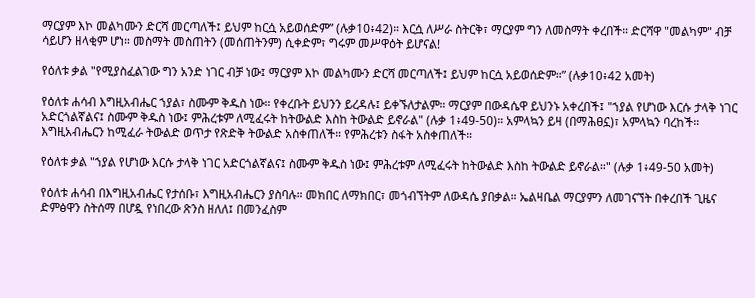ማርያም እኮ መልካሙን ድርሻ መርጣለች፤ ይህም ከርሷ አይወሰድም” (ሉቃ10፥42)። እርሷ ለሥራ ስትርቅ፣ ማርያም ግን ለመስማት ቀረበች። ድርሻዋ "መልካም" ብቻ ሳይሆን ዘላቂም ሆነ። መስማት መስጠትን (መሰጠትንም) ሲቀድም፣ ግሩም መሥዋዕት ይሆናል!

የዕለቱ ቃል "የሚያስፈልገው ግን አንድ ነገር ብቻ ነው፤ ማርያም እኮ መልካሙን ድርሻ መርጣለች፤ ይህም ከርሷ አይወሰድም።” (ሉቃ10፥42 አመት)

የዕለቱ ሐሳብ እግዚአብሔር ኀያል፣ ስሙም ቅዱስ ነው። የቀረቡት ይህንን ይረዳሉ፤ ይቀኙለታልም። ማርያም በውዳሴዋ ይህንኑ አቀረበች፤ "ኀያል የሆነው እርሱ ታላቅ ነገር አድርጎልኛልና፤ ስሙም ቅዱስ ነው፤ ምሕረቱም ለሚፈሩት ከትውልድ እስከ ትውልድ ይኖራል" (ሉቃ 1፥49-50)። አምላኳን ይዛ (በማሕፀኗ)፣ አምላኳን ባረከች። እግዚአብሔርን ከሚፈራ ትውልድ ወጥታ የጽድቅ ትውልድ አስቀጠለች። የምሕረቱን ስፋት አስቀጠለች።

የዕለቱ ቃል "ኀያል የሆነው እርሱ ታላቅ ነገር አድርጎልኛልና፤ ስሙም ቅዱስ ነው፤ ምሕረቱም ለሚፈሩት ከትውልድ እስከ ትውልድ ይኖራል።" (ሉቃ 1፥49-50 አመት)

የዕለቱ ሐሳብ በእግዚአብሔር የታሰቡ፣ እግዚአብሔርን ያስባሉ። መክበር ለማክበር፣ መጎብኘትም ለውዳሴ ያበቃል። ኤልዛቤል ማርያምን ለመገናኘት በቀረበች ጊዜና ድምፅዋን ስትሰማ በሆዷ የነበረው ጽንስ ዘለለ፤ በመንፈስም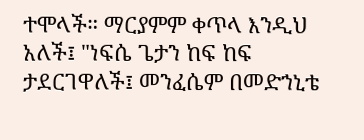ተሞላች። ማርያምም ቀጥላ እንዲህ አለች፤ "ነፍሴ ጌታን ከፍ ከፍ ታደርገዋለች፤ መንፈሴም በመድኀኒቴ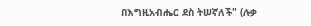በእግዚአብሔር ደስ ትሠኛለች" (ሉቃ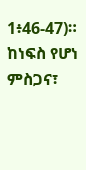1፥46-47)። ከነፍስ የሆነ ምስጋና፣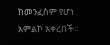ከመንፈስም የሆነ አምልኮ አቀረበች።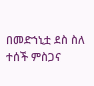በመድኀኒቷ ደስ ስለ ተሰች ምስጋና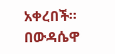አቀረበች። በውዳሴዋ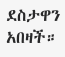ደስታዋን አበዛች።